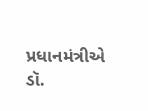પ્રધાનમંત્રીએ ડૉ.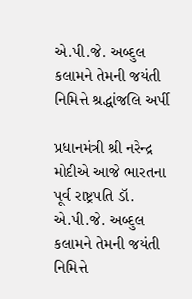એ.પી.જે. અબ્દુલ કલામને તેમની જયંતી નિમિત્તે શ્રદ્ધાંજલિ અર્પી

પ્રધાનમંત્રી શ્રી નરેન્દ્ર મોદીએ આજે ભારતના પૂર્વ રાષ્ટ્રપતિ ડૉ. એ.પી.જે. અબ્દુલ કલામને તેમની જયંતી નિમિત્તે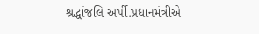શ્રદ્ધાંજલિ અર્પી.પ્રધાનમંત્રીએ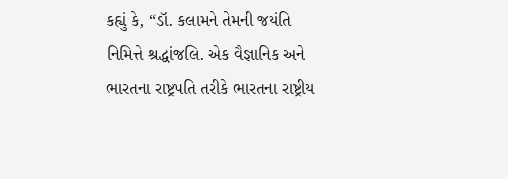કહ્યું કે, “ડૉ. કલામને તેમની જયંતિ નિમિત્તે શ્રદ્ધાંજલિ. એક વૈજ્ઞાનિક અને ભારતના રાષ્ટ્રપતિ તરીકે ભારતના રાષ્ટ્રીય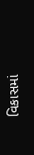વિકાસમાં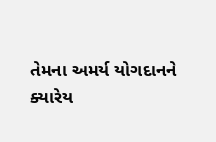તેમના અમર્ય યોગદાનને ક્યારેય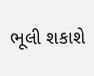ભૂલી શકાશે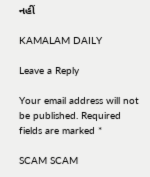નહીં

KAMALAM DAILY

Leave a Reply

Your email address will not be published. Required fields are marked *

SCAM SCAM